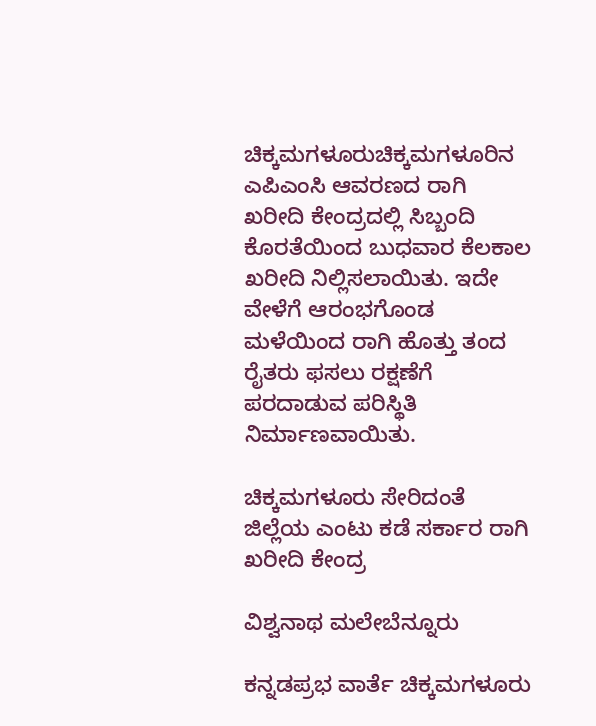ಚಿಕ್ಕಮಗಳೂರುಚಿಕ್ಕಮಗಳೂರಿನ ಎಪಿಎಂಸಿ ಆವರಣದ ರಾಗಿ ಖರೀದಿ ಕೇಂದ್ರದಲ್ಲಿ ಸಿಬ್ಬಂದಿ ಕೊರತೆಯಿಂದ ಬುಧವಾರ ಕೆಲಕಾಲ ಖರೀದಿ ನಿಲ್ಲಿಸಲಾಯಿತು. ಇದೇ ವೇಳೆಗೆ ಆರಂಭಗೊಂಡ ಮಳೆಯಿಂದ ರಾಗಿ ಹೊತ್ತು ತಂದ ರೈತರು ಫಸಲು ರಕ್ಷಣೆಗೆ ಪರದಾಡುವ ಪರಿಸ್ಥಿತಿ ನಿರ್ಮಾಣವಾಯಿತು.

ಚಿಕ್ಕಮಗಳೂರು ಸೇರಿದಂತೆ ಜಿಲ್ಲೆಯ ಎಂಟು ಕಡೆ ಸರ್ಕಾರ ರಾಗಿ ಖರೀದಿ ಕೇಂದ್ರ

ವಿಶ್ವನಾಥ ಮಲೇಬೆನ್ನೂರು

ಕನ್ನಡಪ್ರಭ ವಾರ್ತೆ ಚಿಕ್ಕಮಗಳೂರು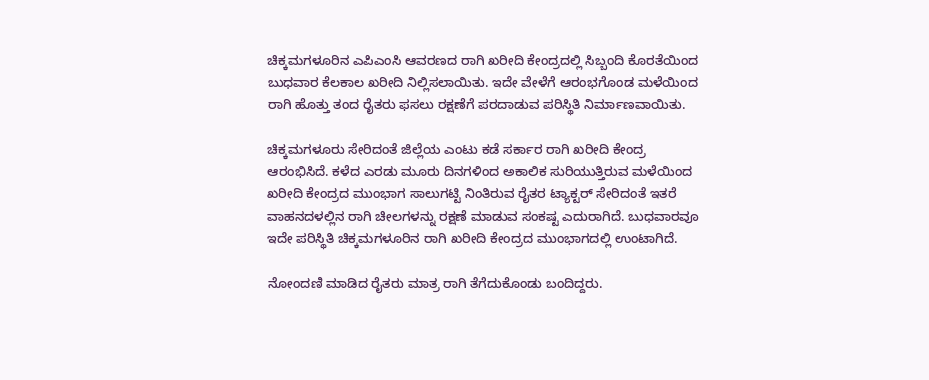ಚಿಕ್ಕಮಗಳೂರಿನ ಎಪಿಎಂಸಿ ಆವರಣದ ರಾಗಿ ಖರೀದಿ ಕೇಂದ್ರದಲ್ಲಿ ಸಿಬ್ಬಂದಿ ಕೊರತೆಯಿಂದ ಬುಧವಾರ ಕೆಲಕಾಲ ಖರೀದಿ ನಿಲ್ಲಿಸಲಾಯಿತು. ಇದೇ ವೇಳೆಗೆ ಆರಂಭಗೊಂಡ ಮಳೆಯಿಂದ ರಾಗಿ ಹೊತ್ತು ತಂದ ರೈತರು ಫಸಲು ರಕ್ಷಣೆಗೆ ಪರದಾಡುವ ಪರಿಸ್ಥಿತಿ ನಿರ್ಮಾಣವಾಯಿತು.

ಚಿಕ್ಕಮಗಳೂರು ಸೇರಿದಂತೆ ಜಿಲ್ಲೆಯ ಎಂಟು ಕಡೆ ಸರ್ಕಾರ ರಾಗಿ ಖರೀದಿ ಕೇಂದ್ರ ಆರಂಭಿಸಿದೆ. ಕಳೆದ ಎರಡು ಮೂರು ದಿನಗಳಿಂದ ಅಕಾಲಿಕ ಸುರಿಯುತ್ತಿರುವ ಮಳೆಯಿಂದ ಖರೀದಿ ಕೇಂದ್ರದ ಮುಂಭಾಗ ಸಾಲುಗಟ್ಟಿ ನಿಂತಿರುವ ರೈತರ ಟ್ಯಾಕ್ಟರ್‌ ಸೇರಿದಂತೆ ಇತರೆ ವಾಹನದಳಲ್ಲಿನ ರಾಗಿ ಚೀಲಗಳನ್ನು ರಕ್ಷಣೆ ಮಾಡುವ ಸಂಕಷ್ಟ ಎದುರಾಗಿದೆ. ಬುಧವಾರವೂ ಇದೇ ಪರಿಸ್ಥಿತಿ ಚಿಕ್ಕಮಗಳೂರಿನ ರಾಗಿ ಖರೀದಿ ಕೇಂದ್ರದ ಮುಂಭಾಗದಲ್ಲಿ ಉಂಟಾಗಿದೆ.

ನೋಂದಣಿ ಮಾಡಿದ ರೈತರು ಮಾತ್ರ ರಾಗಿ ತೆಗೆದುಕೊಂಡು ಬಂದಿದ್ದರು.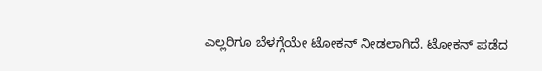ಎಲ್ಲರಿಗೂ ಬೆಳಗ್ಗೆಯೇ ಟೋಕನ್‌ ನೀಡಲಾಗಿದೆ. ಟೋಕನ್‌ ಪಡೆದ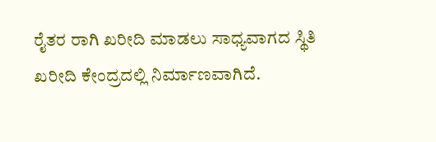ರೈತರ ರಾಗಿ ಖರೀದಿ ಮಾಡಲು ಸಾಧ್ಯವಾಗದ ಸ್ಥಿತಿ ಖರೀದಿ ಕೇಂದ್ರದಲ್ಲಿ ನಿರ್ಮಾಣವಾಗಿದೆ.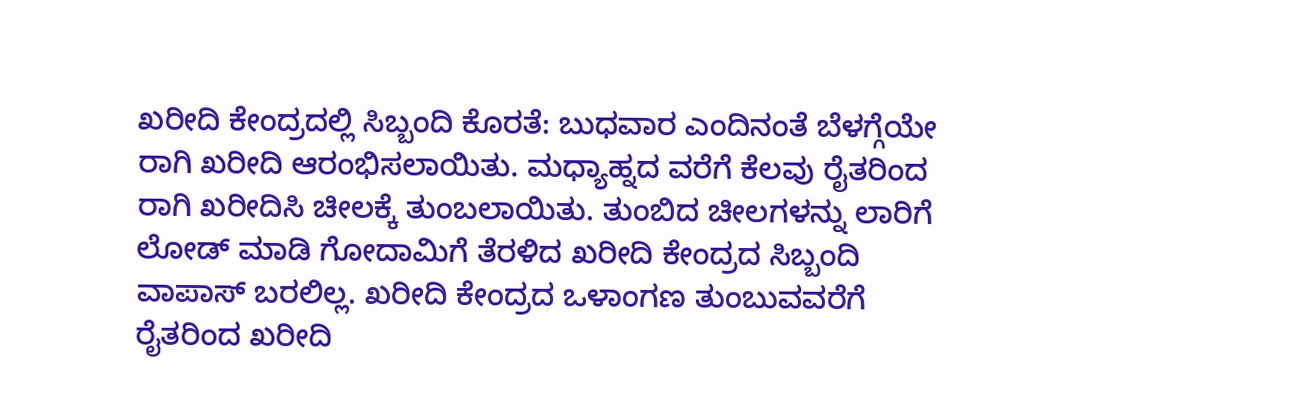ಖರೀದಿ ಕೇಂದ್ರದಲ್ಲಿ ಸಿಬ್ಬಂದಿ ಕೊರತೆ: ಬುಧವಾರ ಎಂದಿನಂತೆ ಬೆಳಗ್ಗೆಯೇ ರಾಗಿ ಖರೀದಿ ಆರಂಭಿಸಲಾಯಿತು. ಮಧ್ಯಾಹ್ನದ ವರೆಗೆ ಕೆಲವು ರೈತರಿಂದ ರಾಗಿ ಖರೀದಿಸಿ ಚೀಲಕ್ಕೆ ತುಂಬಲಾಯಿತು. ತುಂಬಿದ ಚೀಲಗಳನ್ನು ಲಾರಿಗೆ ಲೋಡ್‌ ಮಾಡಿ ಗೋದಾಮಿಗೆ ತೆರಳಿದ ಖರೀದಿ ಕೇಂದ್ರದ ಸಿಬ್ಬಂದಿ ವಾಪಾಸ್‌ ಬರಲಿಲ್ಲ. ಖರೀದಿ ಕೇಂದ್ರದ ಒಳಾಂಗಣ ತುಂಬುವವರೆಗೆ ರೈತರಿಂದ ಖರೀದಿ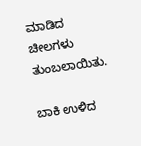ಮಾಡಿದ ಚೀಲಗಳು ತುಂಬಲಾಯಿತು.

ಬಾಕಿ ಉಳಿದ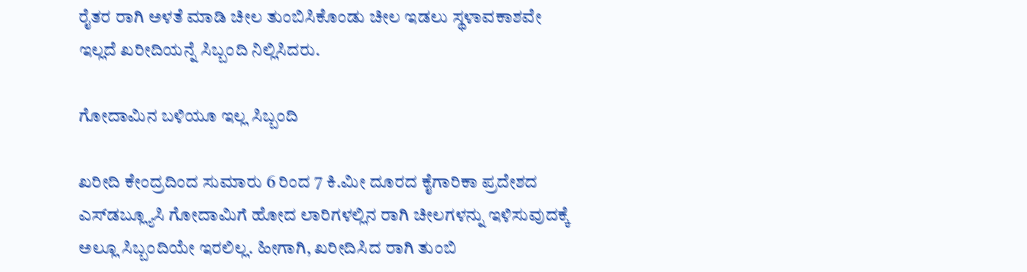ರೈತರ ರಾಗಿ ಅಳತೆ ಮಾಡಿ ಚೀಲ ತುಂಬಿಸಿಕೊಂಡು ಚೀಲ ಇಡಲು ಸ್ಥಳಾವಕಾಶವೇ ಇಲ್ಲದೆ ಖರೀದಿಯನ್ನೆ ಸಿಬ್ಬಂದಿ ನಿಲ್ಲಿಸಿದರು.

ಗೋದಾಮಿನ ಬಳಿಯೂ ಇಲ್ಲ ಸಿಬ್ಬಂದಿ

ಖರೀದಿ ಕೇಂದ್ರದಿಂದ ಸುಮಾರು 6 ರಿಂದ 7 ಕಿ.ಮೀ ದೂರದ ಕೈಗಾರಿಕಾ ಪ್ರದೇಶದ ಎಸ್‌ಡಬ್ಲ್ಯೂಸಿ ಗೋದಾಮಿಗೆ ಹೋದ ಲಾರಿಗಳಲ್ಲಿನ ರಾಗಿ ಚೀಲಗಳನ್ನು ಇಳಿಸುವುದಕ್ಕೆ ಅಲ್ಲೂ ಸಿಬ್ಬಂದಿಯೇ ಇರಲಿಲ್ಲ. ಹೀಗಾಗಿ, ಖರೀದಿಸಿದ ರಾಗಿ ತುಂಬಿ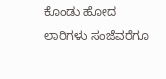ಕೊಂಡು ಹೋದ ಲಾರಿಗಳು ಸಂಜೆವರೆಗೂ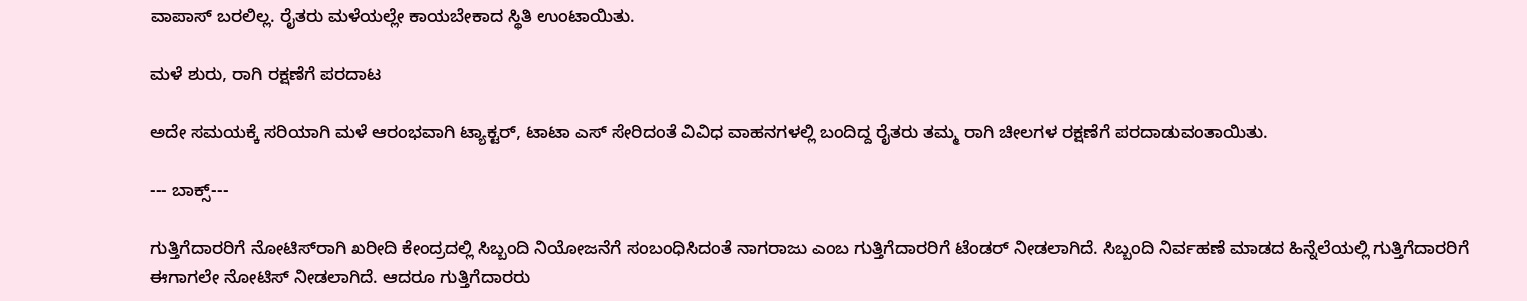ವಾಪಾಸ್‌ ಬರಲಿಲ್ಲ. ರೈತರು ಮಳೆಯಲ್ಲೇ ಕಾಯಬೇಕಾದ ಸ್ಥಿತಿ ಉಂಟಾಯಿತು.

ಮಳೆ ಶುರು, ರಾಗಿ ರಕ್ಷಣೆಗೆ ಪರದಾಟ

ಅದೇ ಸಮಯಕ್ಕೆ ಸರಿಯಾಗಿ ಮಳೆ ಆರಂಭವಾಗಿ ಟ್ಯಾಕ್ಟರ್‌, ಟಾಟಾ ಎಸ್ ಸೇರಿದಂತೆ ವಿವಿಧ ವಾಹನಗಳಲ್ಲಿ ಬಂದಿದ್ದ ರೈತರು ತಮ್ಮ ರಾಗಿ ಚೀಲಗಳ ರಕ್ಷಣೆಗೆ ಪರದಾಡುವಂತಾಯಿತು.

--- ಬಾಕ್ಸ್‌---

ಗುತ್ತಿಗೆದಾರರಿಗೆ ನೋಟಿಸ್‌ರಾಗಿ ಖರೀದಿ ಕೇಂದ್ರದಲ್ಲಿ ಸಿಬ್ಬಂದಿ ನಿಯೋಜನೆಗೆ ಸಂಬಂಧಿಸಿದಂತೆ ನಾಗರಾಜು ಎಂಬ ಗುತ್ತಿಗೆದಾರರಿಗೆ ಟೆಂಡರ್‌ ನೀಡಲಾಗಿದೆ. ಸಿಬ್ಬಂದಿ ನಿರ್ವಹಣೆ ಮಾಡದ ಹಿನ್ನೆಲೆಯಲ್ಲಿ ಗುತ್ತಿಗೆದಾರರಿಗೆ ಈಗಾಗಲೇ ನೋಟಿಸ್‌ ನೀಡಲಾಗಿದೆ. ಆದರೂ ಗುತ್ತಿಗೆದಾರರು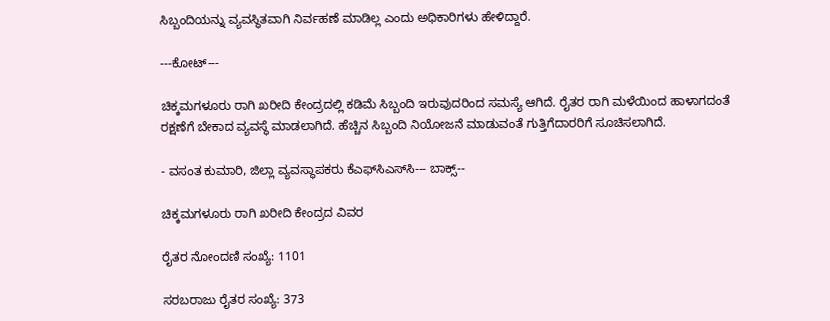ಸಿಬ್ಬಂದಿಯನ್ನು ವ್ಯವಸ್ಥಿತವಾಗಿ ನಿರ್ವಹಣೆ ಮಾಡಿಲ್ಲ ಎಂದು ಅಧಿಕಾರಿಗಳು ಹೇಳಿದ್ದಾರೆ.

---ಕೋಟ್‌---

ಚಿಕ್ಕಮಗಳೂರು ರಾಗಿ ಖರೀದಿ ಕೇಂದ್ರದಲ್ಲಿ ಕಡಿಮೆ ಸಿಬ್ಬಂದಿ ಇರುವುದರಿಂದ ಸಮಸ್ಯೆ ಆಗಿದೆ. ರೈತರ ರಾಗಿ ಮಳೆಯಿಂದ ಹಾಳಾಗದಂತೆ ರಕ್ಷಣೆಗೆ ಬೇಕಾದ ವ್ಯವಸ್ಥೆ ಮಾಡಲಾಗಿದೆ. ಹೆಚ್ಚಿನ ಸಿಬ್ಬಂದಿ ನಿಯೋಜನೆ ಮಾಡುವಂತೆ ಗುತ್ತಿಗೆದಾರರಿಗೆ ಸೂಚಿಸಲಾಗಿದೆ.

- ವಸಂತ ಕುಮಾರಿ, ಜಿಲ್ಲಾ ವ್ಯವಸ್ಥಾಪಕರು ಕೆಎಫ್‌ಸಿಎಸ್‌ಸಿ--- ಬಾಕ್ಸ್‌--

ಚಿಕ್ಕಮಗಳೂರು ರಾಗಿ ಖರೀದಿ ಕೇಂದ್ರದ ವಿವರ

ರೈತರ ನೋಂದಣಿ ಸಂಖ್ಯೆ: 1101

ಸರಬರಾಜು ರೈತರ ಸಂಖ್ಯೆ: 373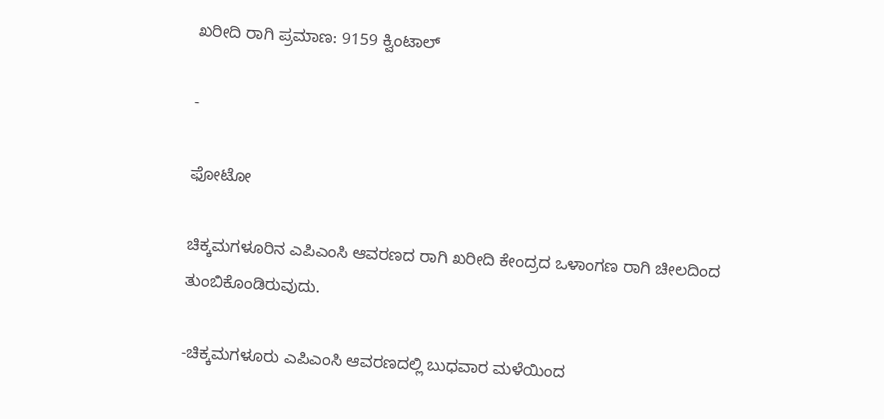ಖರೀದಿ ರಾಗಿ ಪ್ರಮಾಣ: 9159 ಕ್ವಿಂಟಾಲ್‌

-

ಫೋಟೋ

ಚಿಕ್ಕಮಗಳೂರಿನ ಎಪಿಎಂಸಿ ಆವರಣದ ರಾಗಿ ಖರೀದಿ ಕೇಂದ್ರದ ಒಳಾಂಗಣ ರಾಗಿ ಚೀಲದಿಂದ ತುಂಬಿಕೊಂಡಿರುವುದು.

-ಚಿಕ್ಕಮಗಳೂರು ಎಪಿಎಂಸಿ ಆವರಣದಲ್ಲಿ ಬುಧವಾರ ಮಳೆಯಿಂದ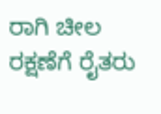ರಾಗಿ ಚೀಲ ರಕ್ಷಣೆಗೆ ರೈತರು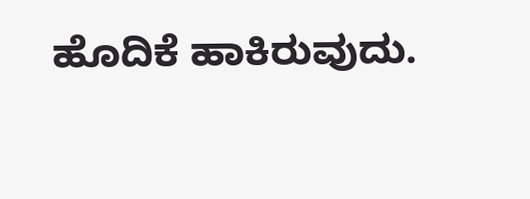ಹೊದಿಕೆ ಹಾಕಿರುವುದು.